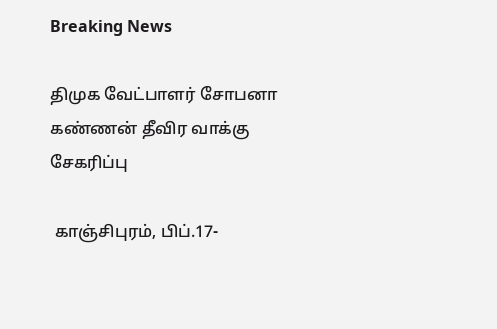Breaking News

திமுக வேட்பாளர் சோபனா கண்ணன் தீவிர வாக்கு சேகரிப்பு

 காஞ்சிபுரம், பிப்.17-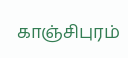காஞ்சிபுரம்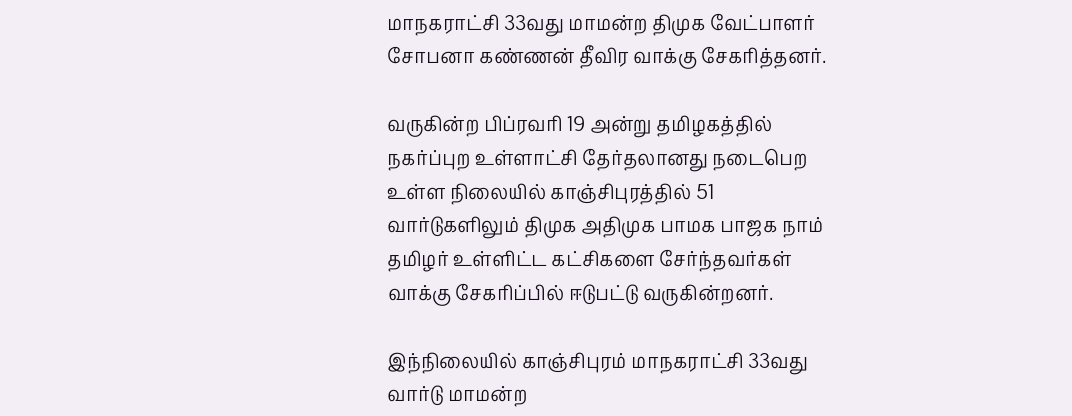மாநகராட்சி 33வது மாமன்ற திமுக வேட்பாளர் சோபனா கண்ணன் தீவிர வாக்கு சேகரித்தனர்.

வருகின்ற பிப்ரவரி 19 அன்று தமிழகத்தில் நகர்ப்புற உள்ளாட்சி தேர்தலானது நடைபெற உள்ள நிலையில் காஞ்சிபுரத்தில் 51 வார்டுகளிலும் திமுக அதிமுக பாமக பாஜக நாம் தமிழர் உள்ளிட்ட கட்சிகளை சேர்ந்தவர்கள் வாக்கு சேகரிப்பில் ஈடுபட்டு வருகின்றனர்.

இந்நிலையில் காஞ்சிபுரம் மாநகராட்சி 33வது வார்டு மாமன்ற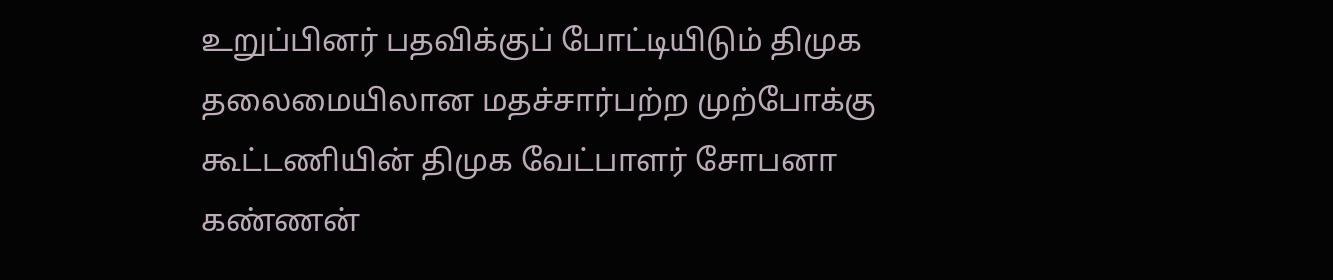உறுப்பினர் பதவிக்குப் போட்டியிடும் திமுக தலைமையிலான மதச்சார்பற்ற முற்போக்கு கூட்டணியின் திமுக வேட்பாளர் சோபனா கண்ணன்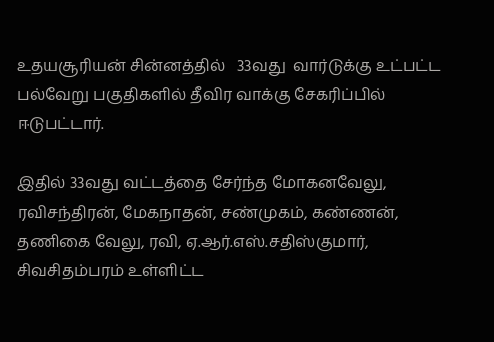உதயசூரியன் சின்னத்தில்   33வது  வார்டுக்கு உட்பட்ட பல்வேறு பகுதிகளில் தீவிர வாக்கு சேகரிப்பில் ஈடுபட்டார்.

இதில் 33வது வட்டத்தை சேர்ந்த மோகனவேலு, ரவிசந்திரன், மேகநாதன், சண்முகம், கண்ணன், தணிகை வேலு, ரவி, ஏ.ஆர்.எஸ்.சதிஸ்குமார், சிவசிதம்பரம் உள்ளிட்ட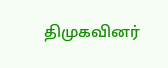திமுகவினர்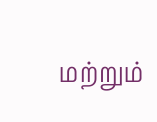மற்றும்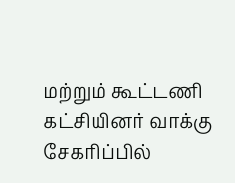மற்றும் கூட்டணி கட்சியினர் வாக்கு சேகரிப்பில்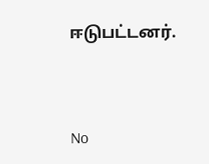ஈடுபட்டனர்.




No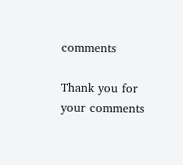comments

Thank you for your comments